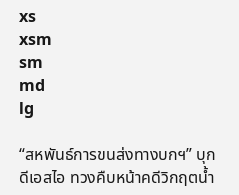xs
xsm
sm
md
lg

“สหพันธ์การขนส่งทางบกฯ” บุก ดีเอสไอ ทวงคืบหน้าคดีวิกฤตน้ำ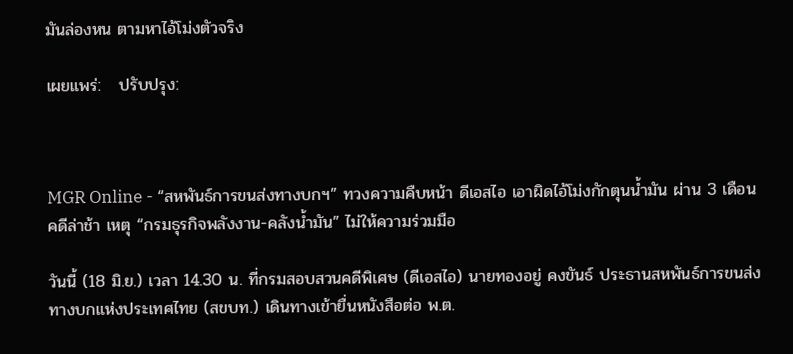มันล่องหน ตามหาไอ้โม่งตัวจริง

เผยแพร่:   ปรับปรุง:



MGR Online - “สหพันธ์การขนส่งทางบกฯ” ทวงความคืบหน้า ดีเอสไอ เอาผิดไอ้โม่งกักตุนน้ำมัน ผ่าน 3 เดือนคดีล่าช้า เหตุ “กรมธุรกิจพลังงาน-คลังน้ำมัน” ไม่ให้ความร่วมมือ

วันนี้ (18 มิ.ย.) เวลา 14.30 น. ที่กรมสอบสวนคดีพิเศษ (ดีเอสไอ) นายทองอยู่ คงขันธ์ ประธานสหพันธ์การขนส่งทางบกแห่งประเทศไทย (สขบท.) เดินทางเข้ายื่นหนังสือต่อ พ.ต.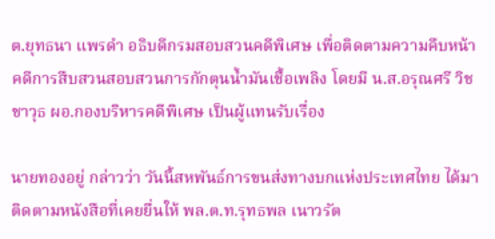ต.ยุทธนา แพรดำ อธิบดีกรมสอบสวนคดีพิเศษ เพื่อติดตามความคืบหน้าคดีการสืบสวนสอบสวนการกักตุนน้ำมันเชื้อเพลิง โดยมี น.ส.อรุณศรี วิชชาวุธ ผอ.กองบริหารคดีพิเศษ เป็นผู้แทนรับเรื่อง

นายทองอยู่ กล่าวว่า วันนี้สหพันธ์การขนส่งทางบกแห่งประเทศไทย ได้มาติดตามหนังสือที่เคยยื่นให้ พล.ต.ท.รุทธพล เนาวรัต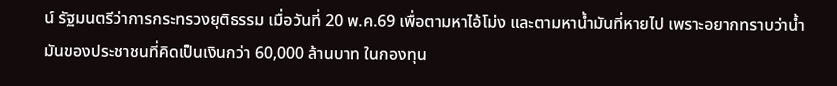น์ รัฐมนตรีว่าการกระทรวงยุติธรรม เมื่อวันที่ 20 พ.ค.69 เพื่อตามหาไอ้โม่ง และตามหาน้ำมันที่หายไป เพราะอยากทราบว่าน้ำมันของประชาชนที่คิดเป็นเงินกว่า 60,000 ล้านบาท ในกองทุน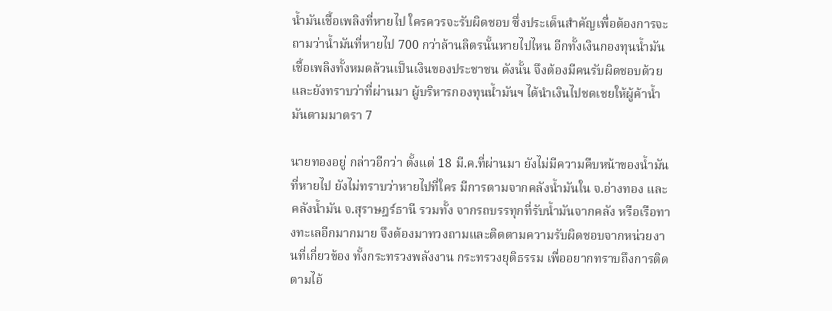น้ำมันเชื้อเพลิงที่หายไป ใครควรจะรับผิดชอบ ซึ่งประเด็นสำคัญเพื่อต้องการจะถามว่าน้ำมันที่หายไป 700 กว่าล้านลิตรนั้นหายไปไหน อีกทั้งเงินกองทุนน้ำมันเชื้อเพลิงทั้งหมดล้วนเป็นเงินของประชาชน ดังนั้น จึงต้องมีคนรับผิดชอบด้วย และยังทราบว่าที่ผ่านมา ผู้บริหารกองทุนน้ำมันฯ ได้นำเงินไปชดเชยให้ผู้ค้าน้ำมันตามมาตรา 7

นายทองอยู่ กล่าวอีกว่า ตั้งแต่ 18 มี.ค.ที่ผ่านมา ยังไม่มีความคืบหน้าของน้ำมันที่หายไป ยังไม่ทราบว่าหายไปที่ใคร มีการตามจากคลังน้ำมันใน จ.อ่างทอง และ คลังน้ำมัน จ.สุราษฎร์ธานี รวมทั้ง จากรถบรรทุกที่รับน้ำมันจากคลัง หรือเรือทางทะเลอีกมากมาย จึงต้องมาทวงถามและติดตามความรับผิดชอบจากหน่วยงานที่เกี่ยวข้อง ทั้งกระทรวงพลังงาน กระทรวงยุติธรรม เพื่ออยากทราบถึงการติดตามไอ้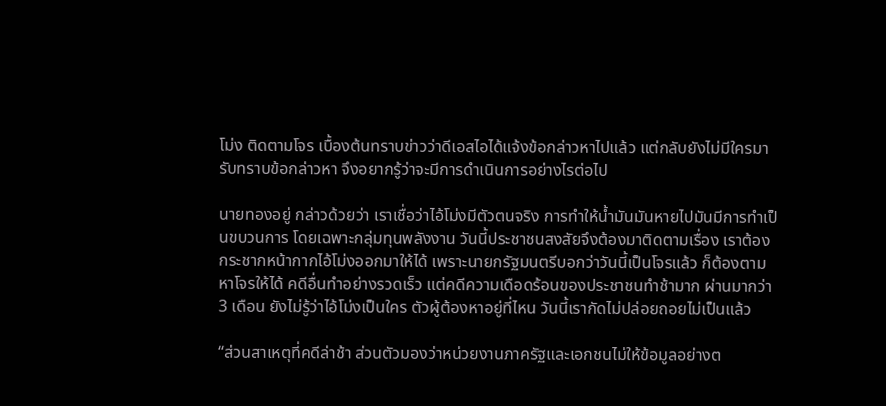โม่ง ติดตามโจร เบื้องต้นทราบข่าวว่าดีเอสไอได้แจ้งข้อกล่าวหาไปแล้ว แต่กลับยังไม่มีใครมารับทราบข้อกล่าวหา จึงอยากรู้ว่าจะมีการดำเนินการอย่างไรต่อไป

นายทองอยู่ กล่าวด้วยว่า เราเชื่อว่าไอ้โม่งมีตัวตนจริง การทำให้น้ำมันมันหายไปมันมีการทำเป็นขบวนการ โดยเฉพาะกลุ่มทุนพลังงาน วันนี้ประชาชนสงสัยจึงต้องมาติดตามเรื่อง เราต้องกระชากหน้ากากไอ้โม่งออกมาให้ได้ เพราะนายกรัฐมนตรีบอกว่าวันนี้เป็นโจรแล้ว ก็ต้องตามหาโจรให้ได้ คดีอื่นทำอย่างรวดเร็ว แต่คดีความเดือดร้อนของประชาชนทำช้ามาก ผ่านมากว่า 3 เดือน ยังไม่รู้ว่าไอ้โม่งเป็นใคร ตัวผู้ต้องหาอยู่ที่ไหน วันนี้เรากัดไม่ปล่อยถอยไม่เป็นแล้ว

“ส่วนสาเหตุที่คดีล่าช้า ส่วนตัวมองว่าหน่วยงานภาครัฐและเอกชนไม่ให้ข้อมูลอย่างต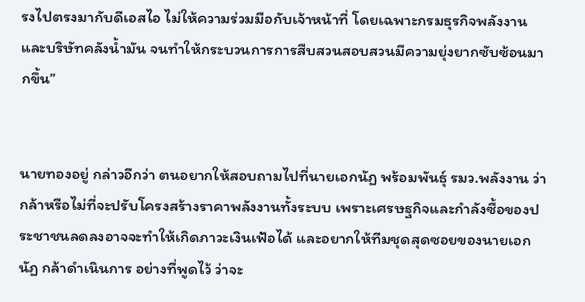รงไปตรงมากับดีเอสไอ ไม่ให้ความร่วมมือกับเจ้าหน้าที่ โดยเฉพาะกรมธุรกิจพลังงาน และบริษัทคลังน้ำมัน จนทำให้กระบวนการการสืบสวนสอบสวนมีความยุ่งยากซับซ้อนมากขึ้น”


นายทองอยู่ กล่าวอีกว่า ตนอยากให้สอบถามไปที่นายเอกนัฏ พร้อมพันธุ์ รมว.พลังงาน ว่ากล้าหรือไม่ที่จะปรับโครงสร้างราคาพลังงานทั้งระบบ เพราะเศรษฐกิจและกำลังซื้อของประชาชนลดลงอาจจะทำให้เกิดภาวะเงินเฟ้อได้ และอยากให้ทีมชุดสุดซอยของนายเอกนัฏ กล้าดำเนินการ อย่างที่พูดไว้ ว่าจะ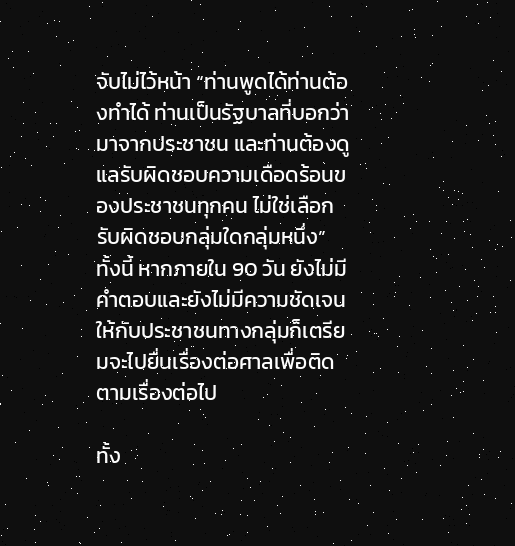จับไม่ไว้หน้า “ท่านพูดได้ท่านต้องทำได้ ท่านเป็นรัฐบาลที่บอกว่ามาจากประชาชน และท่านต้องดูแลรับผิดชอบความเดือดร้อนของประชาชนทุกคน ไม่ใช่เลือกรับผิดชอบกลุ่มใดกลุ่มหนึ่ง” ทั้งนี้ หากภายใน 90 วัน ยังไม่มีคำตอบและยังไม่มีความชัดเจนให้กับประชาชนทางกลุ่มก็เตรียมจะไปยื่นเรื่องต่อศาลเพื่อติดตามเรื่องต่อไป

ทั้ง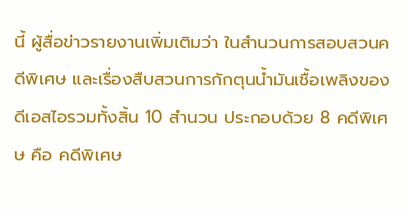นี้ ผู้สื่อข่าวรายงานเพิ่มเติมว่า ในสำนวนการสอบสวนคดีพิเศษ และเรื่องสืบสวนการกักตุนน้ำมันเชื้อเพลิงของดีเอสไอรวมทั้งสิ้น 10 สำนวน ประกอบด้วย 8 คดีพิเศษ คือ คดีพิเศษ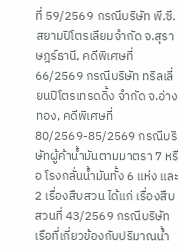ที่ 59/2569 กรณีบริษัท พี.ซี.สยามปิโตรเลียมจำกัด จ.สุราษฎร์ธานี, คดีพิเศษที่ 66/2569 กรณีบริษัท ทริลเลี่ยนปิโตรเทรดดิ้ง จำกัด จ.อ่างทอง, คดีพิเศษที่ 80/2569-85/2569 กรณีบริษัทผู้ค้าน้ำมันตามมาตรา 7 หรือ โรงกลั่นน้ำมันทั้ง 6 แห่ง และ 2 เรื่องสืบสวน ได้แก่ เรื่องสืบสวนที่ 43/2569 กรณีบริษัทเรือที่เกี่ยวข้องกับปริมาณน้ำ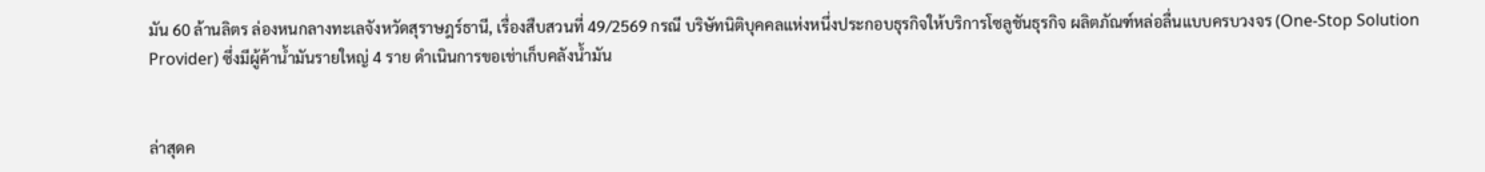มัน 60 ล้านลิตร ล่องหนกลางทะเลจังหวัดสุราษฎร์ธานี, เรื่องสืบสวนที่ 49/2569 กรณี บริษัทนิติบุคคลแห่งหนึ่งประกอบธุรกิจให้บริการโซลูชันธุรกิจ ผลิตภัณฑ์หล่อลื่นแบบครบวงจร (One-Stop Solution Provider) ซึ่งมีผู้ค้าน้ำมันรายใหญ่ 4 ราย ดำเนินการขอเช่าเก็บคลังน้ำมัน


ล่าสุดค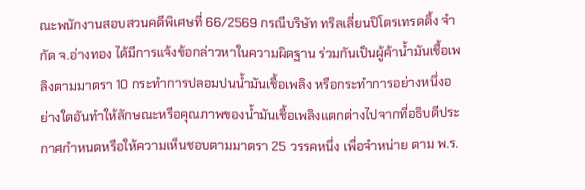ณะพนักงานสอบสวนคดีพิเศษที่ 66/2569 กรณีบริษัท ทริลเลี่ยนปิโตรเทรดดิ้ง จำกัด จ.อ่างทอง ได้มีการแจ้งข้อกล่าวหาในความผิดฐาน ร่วมกันเป็นผู้ค้าน้ำมันเชื้อเพลิงตามมาตรา 10 กระทำการปลอมปนน้ำมันเชื้อเพลิง หรือกระทำการอย่างหนึ่งอย่างใดอันทำให้ลักษณะหรือคุณภาพของน้ำมันเชื้อเพลิงแตกต่างไปจากที่อธิบดีประกาศกำหนดหรือให้ความเห็นชอบตามมาตรา 25 วรรคหนึ่ง เพื่อจำหน่าย ตาม พ.ร.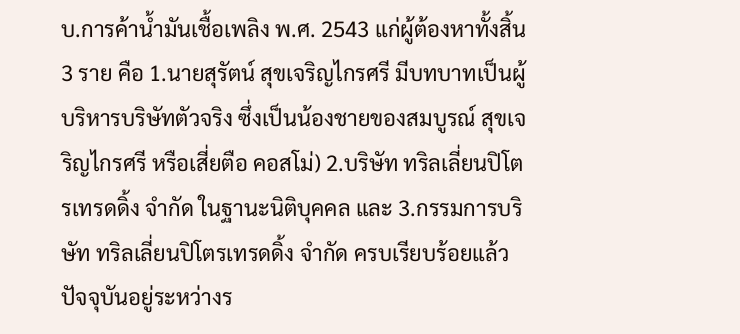บ.การค้าน้ำมันเชื้อเพลิง พ.ศ. 2543 แก่ผู้ต้องหาทั้งสิ้น 3 ราย คือ 1.นายสุรัตน์ สุขเจริญไกรศรี มีบทบาทเป็นผู้บริหารบริษัทตัวจริง ซึ่งเป็นน้องชายของสมบูรณ์ สุขเจริญไกรศรี หรือเสี่ยตือ คอสโม่) 2.บริษัท ทริลเลี่ยนปิโตรเทรดดิ้ง จำกัด ในฐานะนิติบุคคล และ 3.กรรมการบริษัท ทริลเลี่ยนปิโตรเทรดดิ้ง จำกัด ครบเรียบร้อยแล้ว ปัจจุบันอยู่ระหว่างร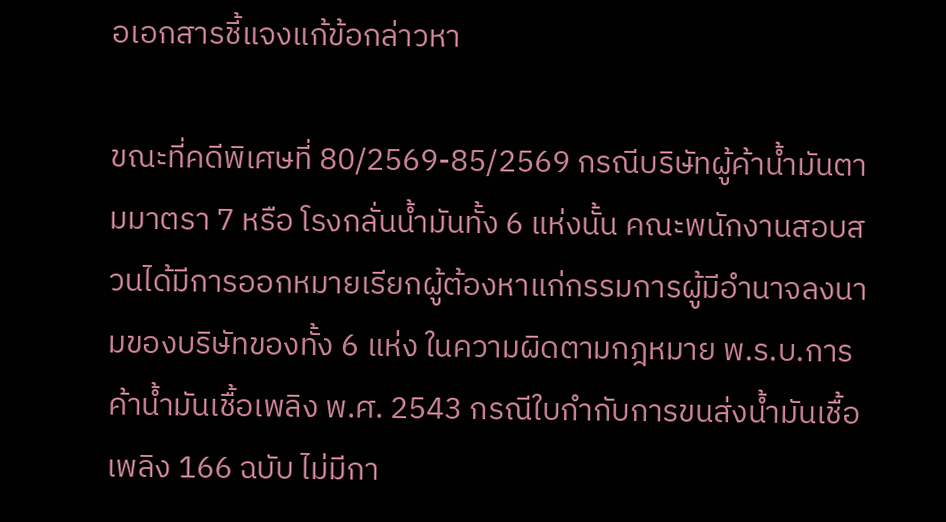อเอกสารชี้แจงแก้ข้อกล่าวหา

ขณะที่คดีพิเศษที่ 80/2569-85/2569 กรณีบริษัทผู้ค้าน้ำมันตามมาตรา 7 หรือ โรงกลั่นน้ำมันทั้ง 6 แห่งนั้น คณะพนักงานสอบสวนได้มีการออกหมายเรียกผู้ต้องหาแก่กรรมการผู้มีอำนาจลงนามของบริษัทของทั้ง 6 แห่ง ในความผิดตามกฎหมาย พ.ร.บ.การค้าน้ำมันเชื้อเพลิง พ.ศ. 2543 กรณีใบกำกับการขนส่งน้ำมันเชื้อเพลิง 166 ฉบับ ไม่มีกา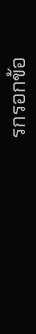รกรอกข้อ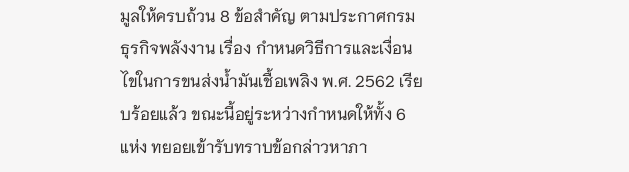มูลให้ครบถ้วน 8 ข้อสำคัญ ตามประกาศกรมธุรกิจพลังงาน เรื่อง กำหนดวิธีการและเงื่อนไขในการขนส่งน้ำมันเชื้อเพลิง พ.ศ. 2562 เรียบร้อยแล้ว ขณะนี้อยู่ระหว่างกำหนดให้ทั้ง 6 แห่ง ทยอยเข้ารับทราบข้อกล่าวหาภา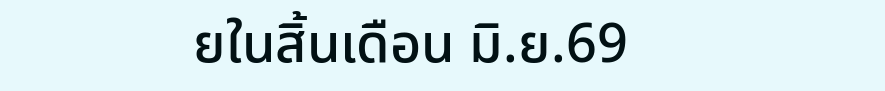ยในสิ้นเดือน มิ.ย.69